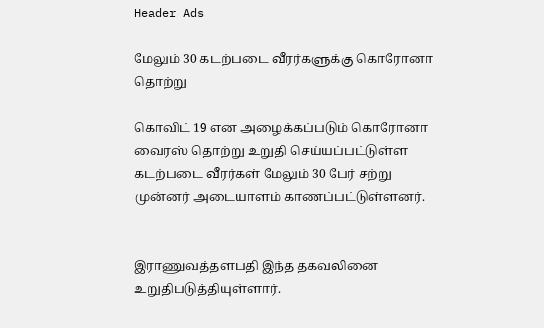Header Ads

மேலும் 30 கடற்படை வீரர்களுக்கு கொரோனா தொற்று

கொவிட் 19 என அழைக்கப்படும் கொரோனா வைரஸ் தொற்று உறுதி செய்யப்பட்டுள்ள கடற்படை வீரர்கள் மேலும் 30 பேர் சற்று முன்னர் அடையாளம் காணப்பட்டுள்ளனர்.


இராணுவத்தளபதி இந்த தகவலினை உறுதிபடுத்தியுள்ளார்.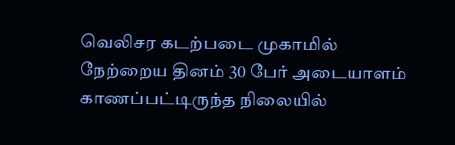வெலிசர கடற்படை முகாமில் நேற்றைய தினம் 30 பேர் அடையாளம் காணப்பட்டிருந்த நிலையில்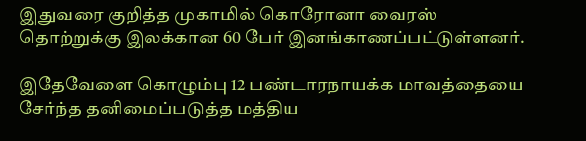இதுவரை குறித்த முகாமில் கொரோனா வைரஸ் தொற்றுக்கு இலக்கான 60 பேர் இனங்காணப்பட்டுள்ளனர்.

இதேவேளை கொழும்பு 12 பண்டாரநாயக்க மாவத்தையை சேர்ந்த தனிமைப்படுத்த மத்திய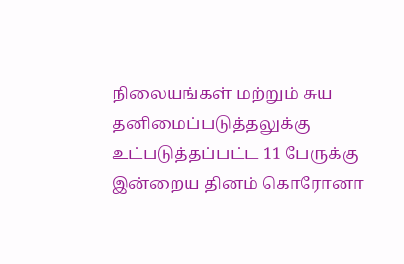நிலையங்கள் மற்றும் சுய தனிமைப்படுத்தலுக்கு உட்படுத்தப்பட்ட 11 பேருக்கு இன்றைய தினம் கொரோனா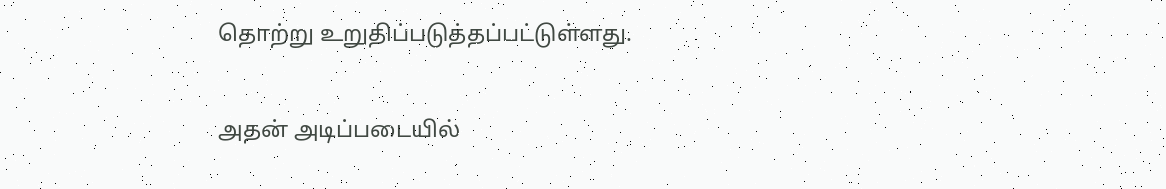தொற்று உறுதிப்படுத்தப்பட்டுள்ளது.

அதன் அடிப்படையில்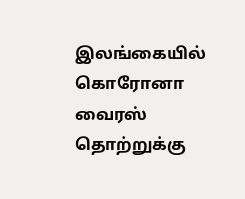இலங்கையில் கொரோனா வைரஸ் தொற்றுக்கு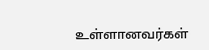உள்ளானவர்கள்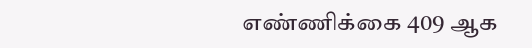எண்ணிக்கை 409 ஆக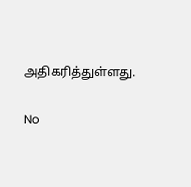அதிகரித்துள்ளது.

No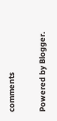comments

Powered by Blogger.